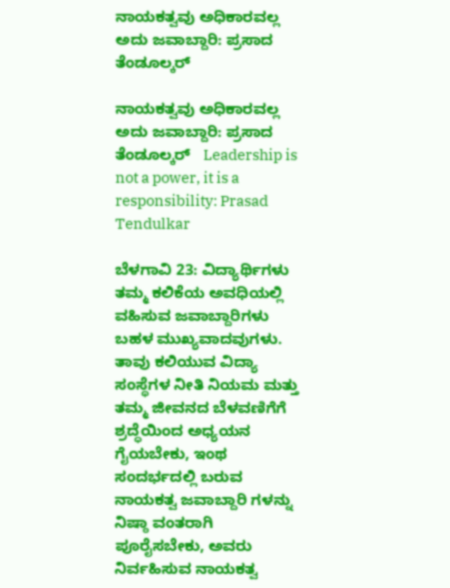ನಾಯಕತ್ವವು ಅಧಿಕಾರವಲ್ಲ ಅದು ಜವಾಬ್ದಾರಿ: ಪ್ರಸಾದ ತೆಂಡೂಲ್ಕರ್

ನಾಯಕತ್ವವು ಅಧಿಕಾರವಲ್ಲ ಅದು ಜವಾಬ್ದಾರಿ: ಪ್ರಸಾದ ತೆಂಡೂಲ್ಕರ್   Leadership is not a power, it is a responsibility: Prasad Tendulkar

ಬೆಳಗಾವಿ 23: ವಿದ್ಯಾರ್ಥಿಗಳು ತಮ್ಮ ಕಲಿಕೆಯ ಅವಧಿಯಲ್ಲಿ ವಹಿಸುವ ಜವಾಬ್ದಾರಿಗಳು ಬಹಳ ಮುಖ್ಯವಾದವುಗಳು. ತಾವು ಕಲಿಯುವ ವಿದ್ಯಾ ಸಂಸ್ಥೆಗಳ ನೀತಿ ನಿಯಮ ಮತ್ತು ತಮ್ಮ ಜೀವನದ ಬೆಳವಣಿಗೆಗೆ ಶ್ರದ್ಧೆಯಿಂದ ಅಧ್ಯಯನ ಗೈಯಬೇಕು, ಇಂಥ ಸಂದರ್ಭದಲ್ಲಿ ಬರುವ ನಾಯಕತ್ವ ಜವಾಬ್ದಾರಿ ಗಳನ್ನು ನಿಷ್ಠಾ ವಂತರಾಗಿ ಪೂರೈಸಬೇಕು, ಅವರು ನಿರ್ವಹಿಸುವ ನಾಯಕತ್ವ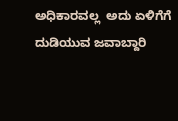ಅಧಿಕಾರವಲ್ಲ  ಅದು ಏಳಿಗೆಗೆ ದುಡಿಯುವ ಜವಾಬ್ದಾರಿ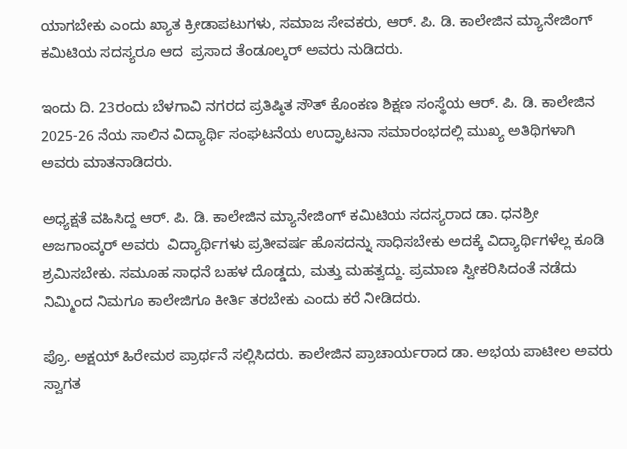ಯಾಗಬೇಕು ಎಂದು ಖ್ಯಾತ ಕ್ರೀಡಾಪಟುಗಳು, ಸಮಾಜ ಸೇವಕರು, ಆರ್‌. ಪಿ. ಡಿ. ಕಾಲೇಜಿನ ಮ್ಯಾನೇಜಿಂಗ್ ಕಮಿಟಿಯ ಸದಸ್ಯರೂ ಆದ  ಪ್ರಸಾದ ತೆಂಡೂಲ್ಕರ್ ಅವರು ನುಡಿದರು.

ಇಂದು ದಿ. 23ರಂದು ಬೆಳಗಾವಿ ನಗರದ ಪ್ರತಿಷ್ಠಿತ ಸೌತ್ ಕೊಂಕಣ ಶಿಕ್ಷಣ ಸಂಸ್ಥೆಯ ಆರ್‌. ಪಿ. ಡಿ. ಕಾಲೇಜಿನ 2025-26 ನೆಯ ಸಾಲಿನ ವಿದ್ಯಾರ್ಥಿ ಸಂಘಟನೆಯ ಉದ್ಘಾಟನಾ ಸಮಾರಂಭದಲ್ಲಿ ಮುಖ್ಯ ಅತಿಥಿಗಳಾಗಿ ಅವರು ಮಾತನಾಡಿದರು.

ಅಧ್ಯಕ್ಷತೆ ವಹಿಸಿದ್ದ ಆರ್‌. ಪಿ. ಡಿ. ಕಾಲೇಜಿನ ಮ್ಯಾನೇಜಿಂಗ್ ಕಮಿಟಿಯ ಸದಸ್ಯರಾದ ಡಾ. ಧನಶ್ರೀ ಅಜಗಾಂವ್ಕರ್ ಅವರು  ವಿದ್ಯಾರ್ಥಿಗಳು ಪ್ರತೀವರ್ಷ ಹೊಸದನ್ನು ಸಾಧಿಸಬೇಕು ಅದಕ್ಕೆ ವಿದ್ಯಾರ್ಥಿಗಳೆಲ್ಲ ಕೂಡಿ ಶ್ರಮಿಸಬೇಕು. ಸಮೂಹ ಸಾಧನೆ ಬಹಳ ದೊಡ್ಡದು, ಮತ್ತು ಮಹತ್ವದ್ದು. ಪ್ರಮಾಣ ಸ್ವೀಕರಿಸಿದಂತೆ ನಡೆದು ನಿಮ್ಮಿಂದ ನಿಮಗೂ ಕಾಲೇಜಿಗೂ ಕೀರ್ತಿ ತರಬೇಕು ಎಂದು ಕರೆ ನೀಡಿದರು.

ಪ್ರೊ. ಅಕ್ಷಯ್ ಹಿರೇಮಠ ಪ್ರಾರ್ಥನೆ ಸಲ್ಲಿಸಿದರು. ಕಾಲೇಜಿನ ಪ್ರಾಚಾರ್ಯರಾದ ಡಾ. ಅಭಯ ಪಾಟೀಲ ಅವರು ಸ್ವಾಗತ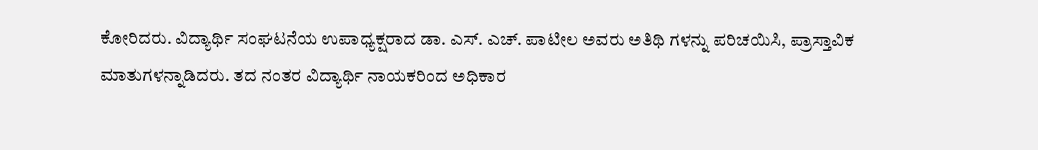ಕೋರಿದರು. ವಿದ್ಯಾರ್ಥಿ ಸಂಘಟನೆಯ ಉಪಾಧ್ಯಕ್ಷರಾದ ಡಾ. ಎಸ್‌. ಎಚ್‌. ಪಾಟೀಲ ಅವರು ಅತಿಥಿ ಗಳನ್ನು ಪರಿಚಯಿಸಿ, ಪ್ರಾಸ್ತಾವಿಕ ಮಾತುಗಳನ್ನಾಡಿದರು. ತದ ನಂತರ ವಿದ್ಯಾರ್ಥಿ ನಾಯಕರಿಂದ ಅಧಿಕಾರ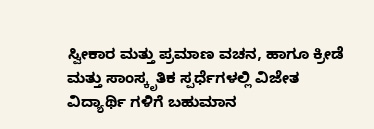ಸ್ವೀಕಾರ ಮತ್ತು ಪ್ರಮಾಣ ವಚನ, ಹಾಗೂ ಕ್ರೀಡೆ ಮತ್ತು ಸಾಂಸ್ಕೃತಿಕ ಸ್ಪರ್ಧೆಗಳಲ್ಲಿ ವಿಜೇತ ವಿದ್ಯಾರ್ಥಿ ಗಳಿಗೆ ಬಹುಮಾನ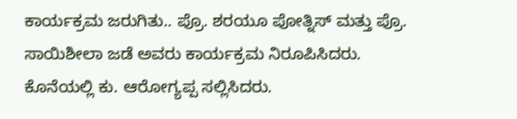ಕಾರ್ಯಕ್ರಮ ಜರುಗಿತು.. ಪ್ರೊ. ಶರಯೂ ಪೋತ್ನಿಸ್ ಮತ್ತು ಪ್ರೊ. ಸಾಯಿಶೀಲಾ ಜಡೆ ಅವರು ಕಾರ್ಯಕ್ರಮ ನಿರೂಪಿಸಿದರು. ಕೊನೆಯಲ್ಲಿ ಕು. ಆರೋಗ್ಯಪ್ಪ ಸಲ್ಲಿಸಿದರು.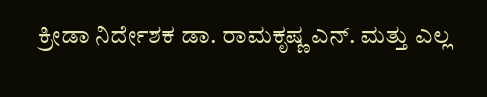ಕ್ರೀಡಾ ನಿರ್ದೇಶಕ ಡಾ. ರಾಮಕೃಷ್ಣ ಎನ್‌. ಮತ್ತು ಎಲ್ಲ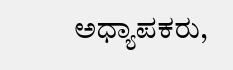ಅಧ್ಯಾಪಕರು,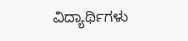ವಿದ್ಯಾರ್ಥಿಗಳು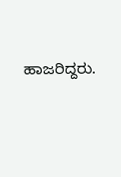ಹಾಜರಿದ್ದರು.